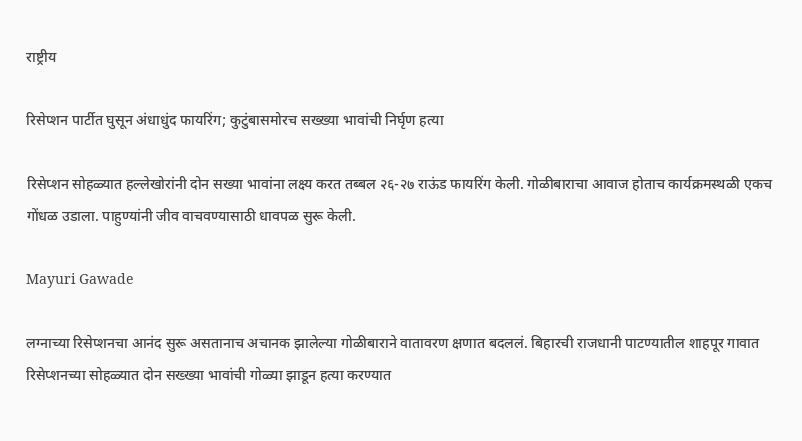राष्ट्रीय

रिसेप्शन पार्टीत घुसून अंधाधुंद फायरिंग; कुटुंबासमोरच सख्ख्या भावांची निर्घृण हत्या

रिसेप्शन सोहळ्यात हल्लेखोरांनी दोन सख्या भावांना लक्ष्य करत तब्बल २६-२७ राऊंड फायरिंग केली. गोळीबाराचा आवाज होताच कार्यक्रमस्थळी एकच गोंधळ उडाला. पाहुण्यांनी जीव वाचवण्यासाठी धावपळ सुरू केली.

Mayuri Gawade

लग्नाच्या रिसेप्शनचा आनंद सुरू असतानाच अचानक झालेल्या गोळीबाराने वातावरण क्षणात बदललं. बिहारची राजधानी पाटण्यातील शाहपूर गावात रिसेप्शनच्या सोहळ्यात दोन सख्ख्या भावांची गोळ्या झाडून हत्या करण्यात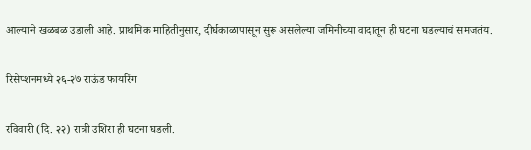आल्याने खळबळ उडाली आहे. प्राथमिक माहितीनुसार, दीर्घकाळापासून सुरू असलेल्या जमिनीच्या वादातून ही घटना घडल्याचं समजतंय.

रिसेप्शनमध्ये २६-२७ राऊंड फायरिंग

रविवारी (दि. २२) रात्री उशिरा ही घटना घडली.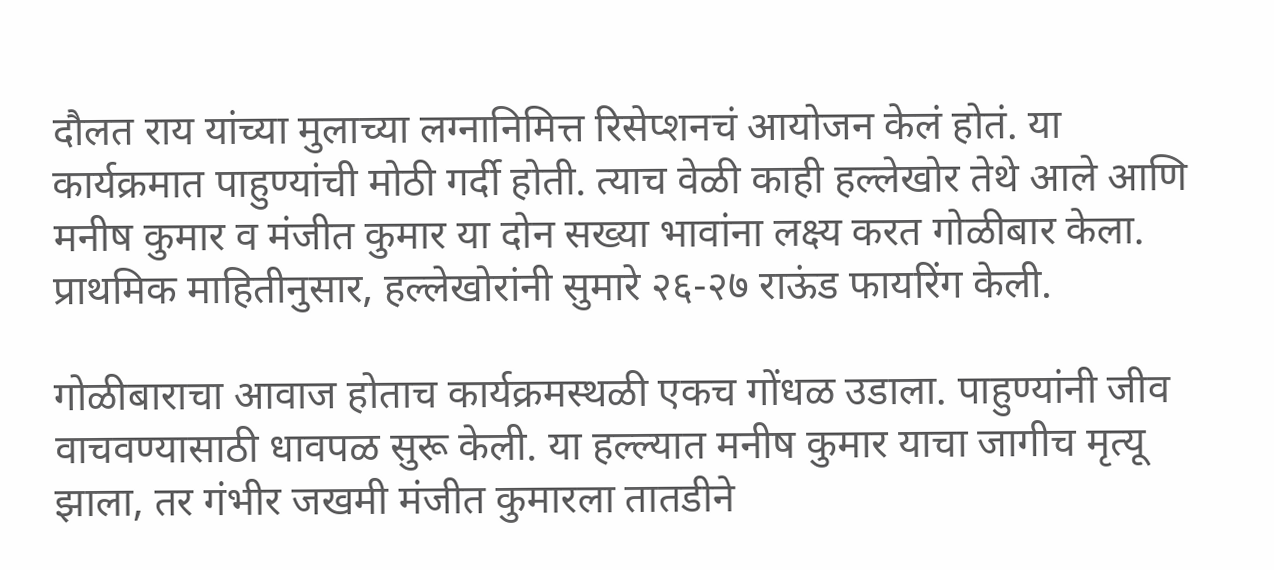दौलत राय यांच्या मुलाच्या लग्नानिमित्त रिसेप्शनचं आयोजन केलं होतं. या कार्यक्रमात पाहुण्यांची मोठी गर्दी होती. त्याच वेळी काही हल्लेखोर तेथे आले आणि मनीष कुमार व मंजीत कुमार या दोन सख्या भावांना लक्ष्य करत गोळीबार केला. प्राथमिक माहितीनुसार, हल्लेखोरांनी सुमारे २६-२७ राऊंड फायरिंग केली.

गोळीबाराचा आवाज होताच कार्यक्रमस्थळी एकच गोंधळ उडाला. पाहुण्यांनी जीव वाचवण्यासाठी धावपळ सुरू केली. या हल्ल्यात मनीष कुमार याचा जागीच मृत्यू झाला, तर गंभीर जखमी मंजीत कुमारला तातडीने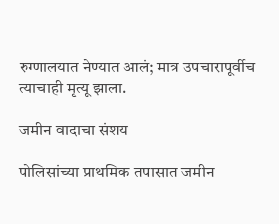रुग्णालयात नेण्यात आलं; मात्र उपचारापूर्वीच त्याचाही मृत्यू झाला.

जमीन वादाचा संशय

पोलिसांच्या प्राथमिक तपासात जमीन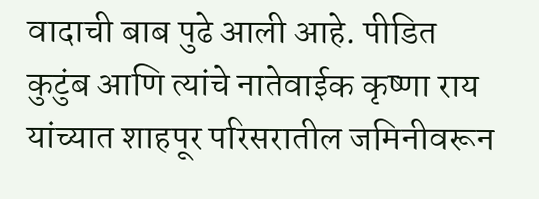वादाची बाब पुढे आली आहे. पीडित कुटुंब आणि त्यांचे नातेवाईक कृष्णा राय यांच्यात शाहपूर परिसरातील जमिनीवरून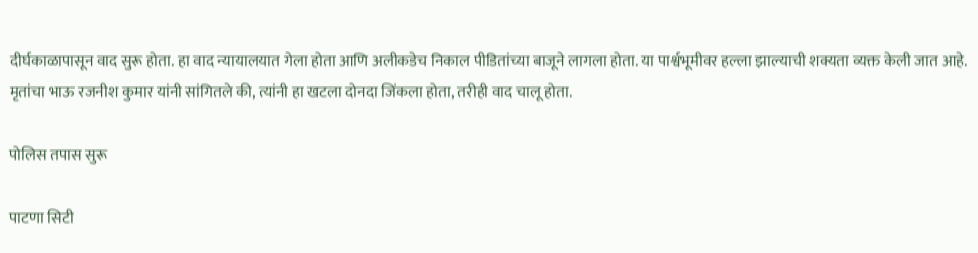दीर्घकाळापासून वाद सुरू होता. हा वाद न्यायालयात गेला होता आणि अलीकडेच निकाल पीडितांच्या बाजूने लागला होता. या पार्श्वभूमीवर हल्ला झाल्याची शक्यता व्यक्त केली जात आहे. मृतांचा भाऊ रजनीश कुमार यांनी सांगितले की, त्यांनी हा खटला दोनदा जिंकला होता, तरीही वाद चालू होता.

पोलिस तपास सुरू

पाटणा सिटी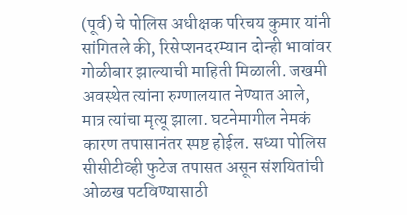(पूर्व) चे पोलिस अधीक्षक परिचय कुमार यांनी सांगितले की, रिसेप्शनदरम्यान दोन्ही भावांवर गोळीबार झाल्याची माहिती मिळाली. जखमी अवस्थेत त्यांना रुग्णालयात नेण्यात आले, मात्र त्यांचा मृत्यू झाला. घटनेमागील नेमकं कारण तपासानंतर स्पष्ट होईल. सध्या पोलिस सीसीटीव्ही फुटेज तपासत असून संशयितांची ओळख पटविण्यासाठी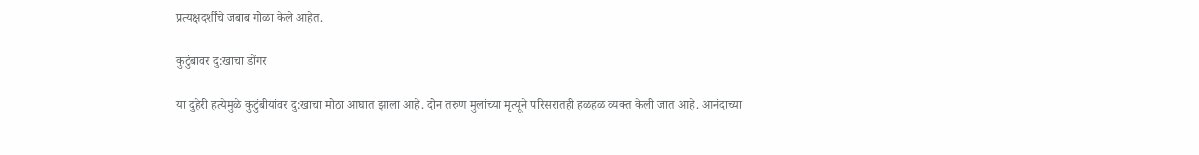प्रत्यक्षदर्शींचे जबाब गोळा केले आहेत.

कुटुंबावर दु:खाचा डोंगर

या दुहेरी हत्येमुळे कुटुंबीयांवर दु:खाचा मोठा आघात झाला आहे. दोन तरुण मुलांच्या मृत्यूने परिसरातही हळहळ व्यक्त केली जात आहे. आनंदाच्या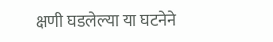क्षणी घडलेल्या या घटनेने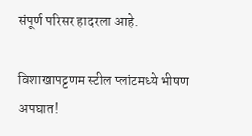संपूर्ण परिसर हादरला आहे.

विशाखापट्टणम स्टील प्लांटमध्ये भीषण अपघात!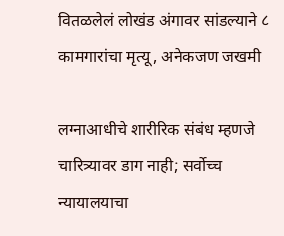वितळलेलं लोखंड अंगावर सांडल्याने ८ कामगारांचा मृत्यू, अनेकजण जखमी

लग्नाआधीचे शारीरिक संबंध म्हणजे चारित्र्यावर डाग नाही; सर्वोच्च न्यायालयाचा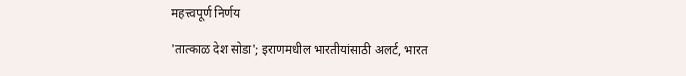महत्त्वपूर्ण निर्णय

'तात्काळ देश सोडा'; इराणमधील भारतीयांसाठी अलर्ट, भारत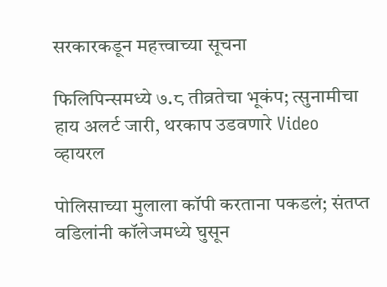सरकारकडून महत्त्वाच्या सूचना

फिलिपिन्समध्ये ७.८ तीव्रतेचा भूकंप; त्सुनामीचा हाय अलर्ट जारी, थरकाप उडवणारे Video व्हायरल

पोलिसाच्या मुलाला कॉपी करताना पकडलं; संतप्त वडिलांनी कॉलेजमध्ये घुसून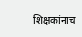शिक्षकांनाच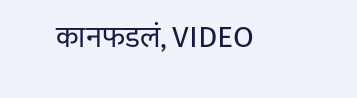कानफडलं, VIDEO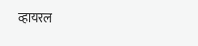व्हायरल